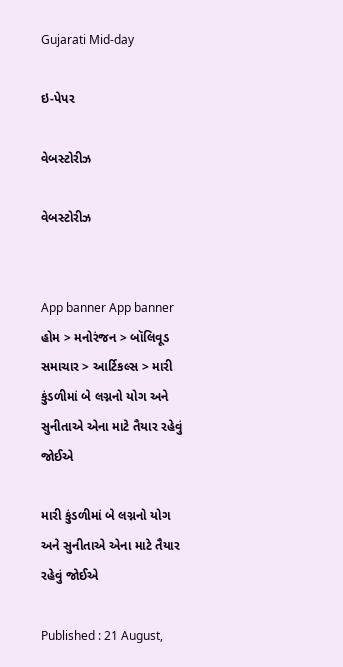Gujarati Mid-day

ઇ-પેપર

વેબસ્ટોરીઝ

વેબસ્ટોરીઝ


App banner App banner
હોમ > મનોરંજન > બૉલિવૂડ સમાચાર > આર્ટિકલ્સ > મારી કુંડળીમાં બે લગ્નનો યોગ અને સુનીતાએ એના માટે તૈયાર રહેવું જોઈએ

મારી કુંડળીમાં બે લગ્નનો યોગ અને સુનીતાએ એના માટે તૈયાર રહેવું જોઈએ

Published : 21 August,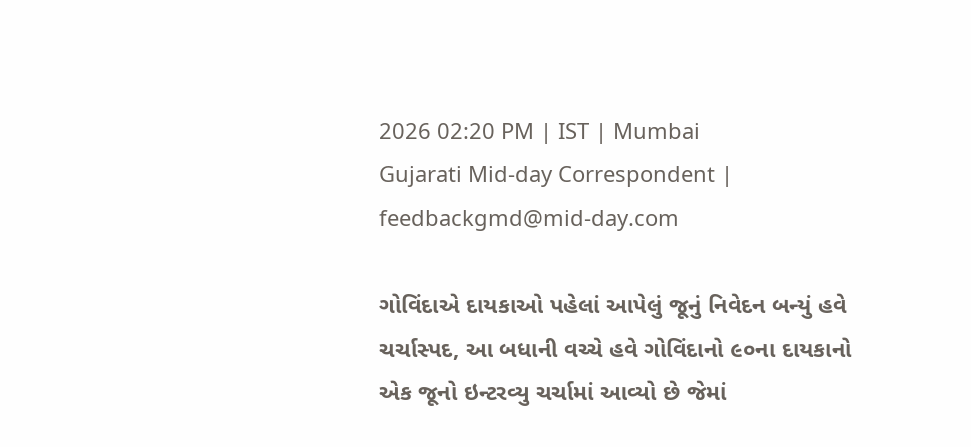2026 02:20 PM | IST | Mumbai
Gujarati Mid-day Correspondent | feedbackgmd@mid-day.com

ગોવિંદાએ દાયકાઓ પહેલાં આપેલું જૂનું નિવેદન બન્યું હવે ચર્ચાસ્પદ, આ બધાની વચ્ચે હવે ગોવિંદાનો ૯૦ના દાયકાનો એક જૂનો ઇન્ટરવ્યુ ચર્ચામાં આવ્યો છે જેમાં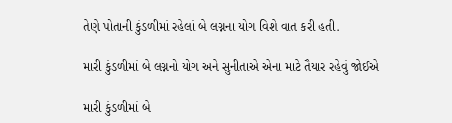તેણે પોતાની કુંડળીમાં રહેલાં બે લગ્નના યોગ વિશે વાત કરી હતી.

મારી કુંડળીમાં બે લગ્નનો યોગ અને સુનીતાએ એના માટે તૈયાર રહેવું જોઈએ

મારી કુંડળીમાં બે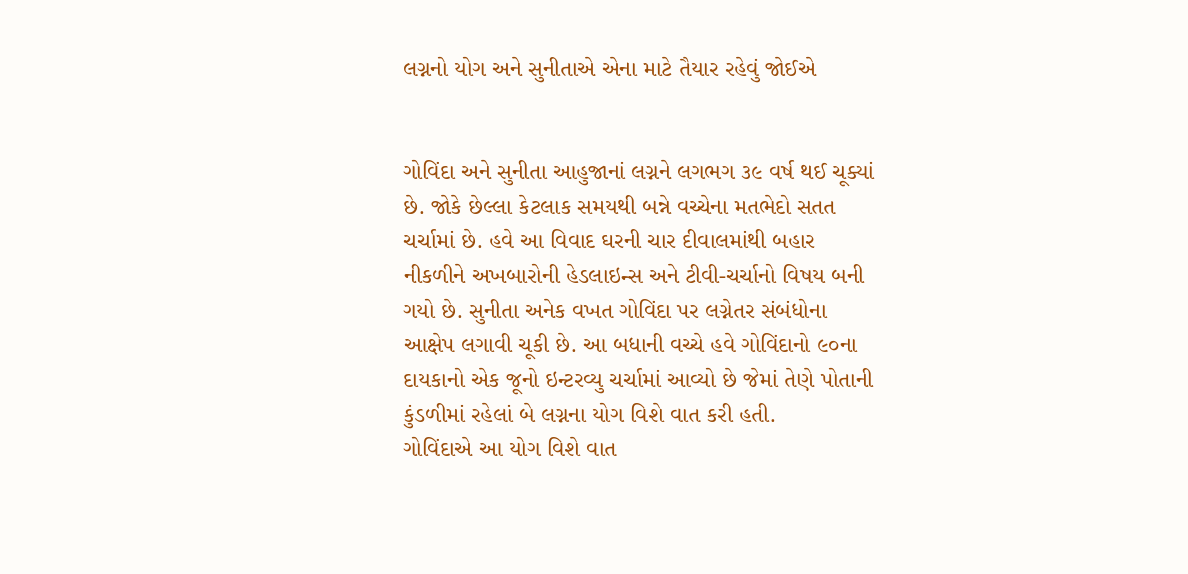લગ્નનો યોગ અને સુનીતાએ એના માટે તૈયાર રહેવું જોઈએ


ગોવિંદા અને સુનીતા આહુજાનાં લગ્નને લગભગ ૩૯ વર્ષ થઈ ચૂક્યાં છે. જોકે છેલ્લા કેટલાક સમયથી બન્ને વચ્ચેના મતભેદો સતત ચર્ચામાં છે. હવે આ વિવાદ ઘરની ચાર દીવાલમાંથી બહાર નીકળીને અખબારોની હેડલાઇન્સ અને ટીવી-ચર્ચાનો વિષય બની ગયો છે. સુનીતા અનેક વખત ગોવિંદા પર લગ્નેતર સંબંધોના આક્ષેપ લગાવી ચૂકી છે. આ બધાની વચ્ચે હવે ગોવિંદાનો ૯૦ના દાયકાનો એક જૂનો ઇન્ટરવ્યુ ચર્ચામાં આવ્યો છે જેમાં તેણે પોતાની કુંડળીમાં રહેલાં બે લગ્નના યોગ વિશે વાત કરી હતી.
ગોવિંદાએ આ યોગ વિશે વાત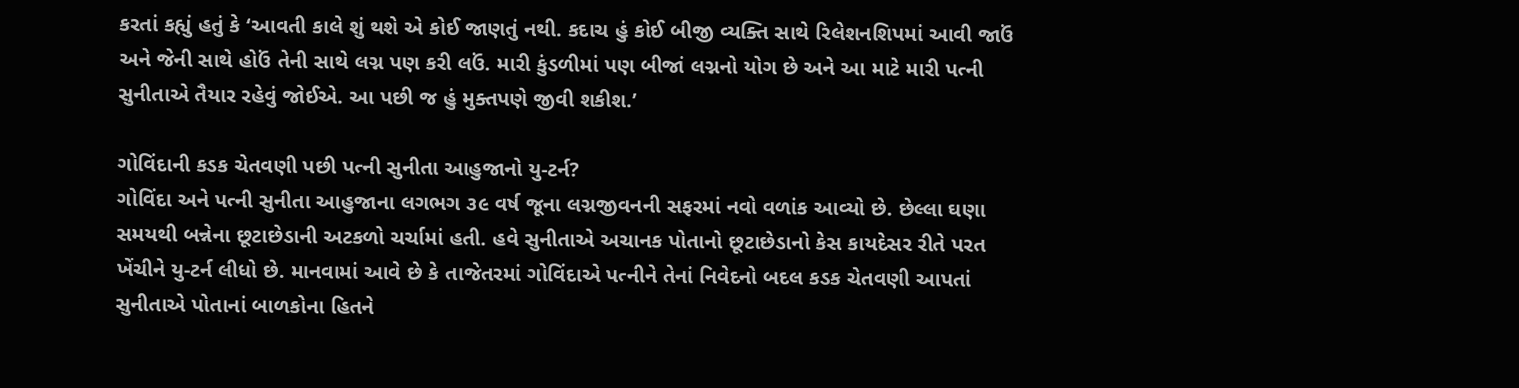કરતાં કહ્યું હતું કે ‘આવતી કાલે શું થશે એ કોઈ જાણતું નથી. કદાચ હું કોઈ બીજી વ્યક્તિ સાથે રિલેશનશિપમાં આવી જાઉં અને જેની સાથે હોઉં તેની સાથે લગ્ન પણ કરી લઉં. મારી કુંડળીમાં પણ બીજાં લગ્નનો યોગ છે અને આ માટે મારી પત્ની સુનીતાએ તૈયાર રહેવું જોઈએ. આ પછી જ હું મુક્તપણે જીવી શકીશ.’

ગોવિંદાની કડક ચેતવણી પછી પત્ની સુનીતા આહુજાનો યુ-ટર્ન?
ગોવિંદા અને પત્ની સુનીતા આહુજાના લગભગ ૩૯ વર્ષ જૂના લગ્નજીવનની સફરમાં નવો વળાંક આવ્યો છે. છેલ્લા ઘણા સમયથી બન્નેના છૂટાછેડાની અટકળો ચર્ચામાં હતી. હવે સુનીતાએ અચાનક પોતાનો છૂટાછેડાનો કેસ કાયદેસર રીતે પરત ખેંચીને યુ-ટર્ન લીધો છે. માનવામાં આવે છે કે તાજેતરમાં ગોવિંદાએ પત્નીને તેનાં નિવેદનો બદલ કડક ચેતવણી આપતાં સુનીતાએ પોતાનાં બાળકોના હિતને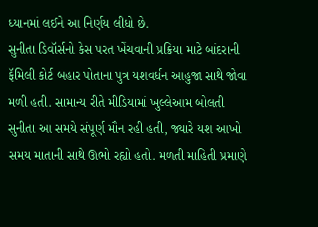ધ્યાનમાં લઈને આ નિર્ણય લીધો છે.
સુનીતા ડિવૉર્સનો કેસ પરત ખેંચવાની પ્રક્રિયા માટે બાંદરાની ફૅમિલી કોર્ટ બહાર પોતાના પુત્ર યશવર્ધન આહુજા સાથે જોવા મળી હતી. સામાન્ય રીતે મીડિયામાં ખુલ્લેઆમ બોલતી સુનીતા આ સમયે સંપૂર્ણ મૌન રહી હતી, જ્યારે યશ આખો સમય માતાની સાથે ઊભો રહ્યો હતો. મળતી માહિતી પ્રમાણે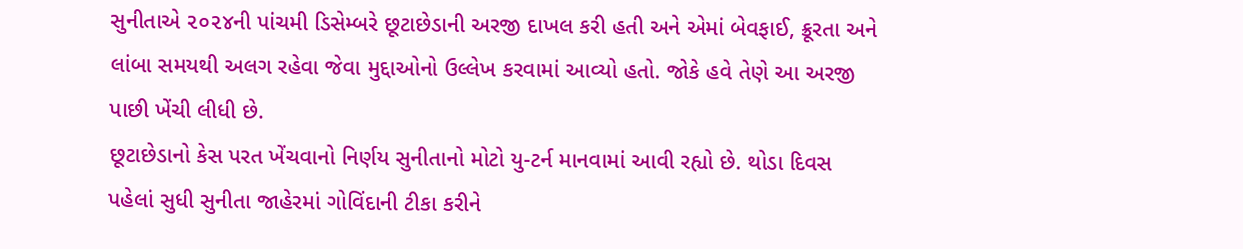સુનીતાએ ૨૦૨૪ની પાંચમી ડિસેમ્બરે છૂટાછેડાની અરજી દાખલ કરી હતી અને એમાં બેવફાઈ, ક્રૂરતા અને લાંબા સમયથી અલગ રહેવા જેવા મુદ્દાઓનો ઉલ્લેખ કરવામાં આવ્યો હતો. જોકે હવે તેણે આ અરજી પાછી ખેંચી લીધી છે.
છૂટાછેડાનો કેસ પરત ખેંચવાનો નિર્ણય સુનીતાનો મોટો યુ-ટર્ન માનવામાં આવી રહ્યો છે. થોડા દિવસ પહેલાં સુધી સુનીતા જાહેરમાં ગોવિંદાની ટીકા કરીને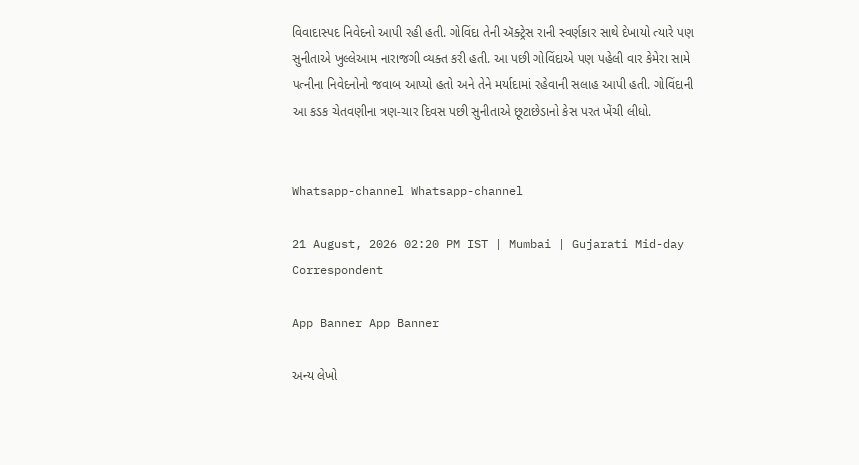વિવાદાસ્પદ નિવેદનો આપી રહી હતી. ગોવિંદા તેની ઍક્ટ્રેસ રાની સ્વર્ણકાર સાથે દેખાયો ત્યારે પણ સુનીતાએ ખુલ્લેઆમ નારાજગી વ્યક્ત કરી હતી. આ પછી ગોવિંદાએ પણ પહેલી વાર કેમેરા સામે પત્નીના નિવેદનોનો જવાબ આપ્યો હતો અને તેને મર્યાદામાં રહેવાની સલાહ આપી હતી. ગોવિંદાની આ કડક ચેતવણીના ત્રણ-ચાર દિવસ પછી સુનીતાએ છૂટાછેડાનો કેસ પરત ખેંચી લીધો.


Whatsapp-channel Whatsapp-channel

21 August, 2026 02:20 PM IST | Mumbai | Gujarati Mid-day Correspondent

App Banner App Banner

અન્ય લેખો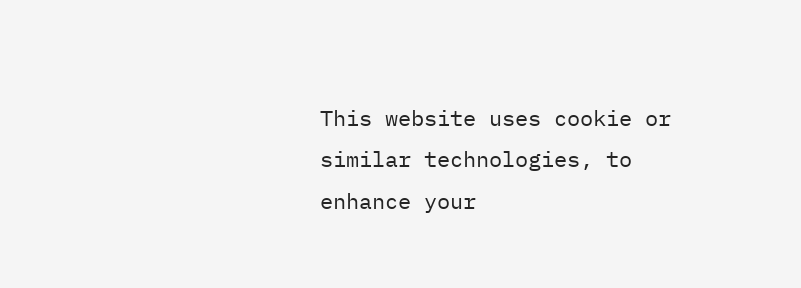This website uses cookie or similar technologies, to enhance your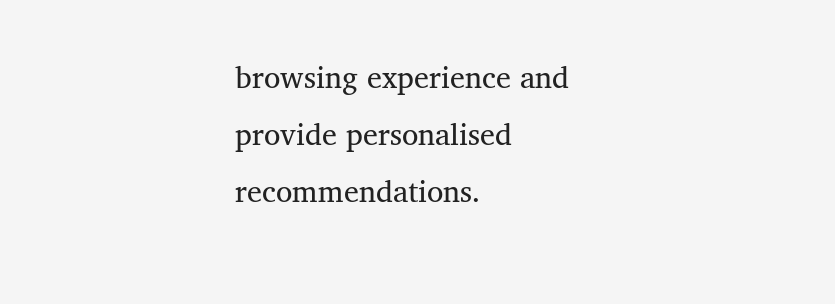browsing experience and provide personalised recommendations.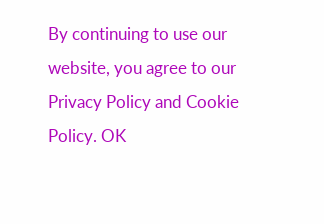By continuing to use our website, you agree to our Privacy Policy and Cookie Policy. OK